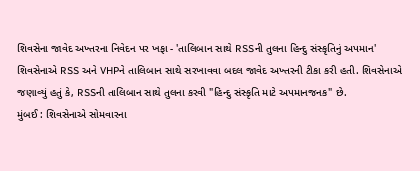શિવસેના જાવેદ અખ્તરના નિવેદન પર ખફા - 'તાલિબાન સાથે RSSની તુલના હિન્દુ સંસ્કૃતિનું અપમાન'
શિવસેનાએ RSS અને VHPને તાલિબાન સાથે સરખાવવા બદલ જાવેદ અખ્તરની ટીકા કરી હતી. શિવસેનાએ જણાવ્યું હતું કે, RSSની તાલિબાન સાથે તુલના કરવી "હિન્દુ સંસ્કૃતિ માટે અપમાનજનક" છે.
મુંબઈ : શિવસેનાએ સોમવારના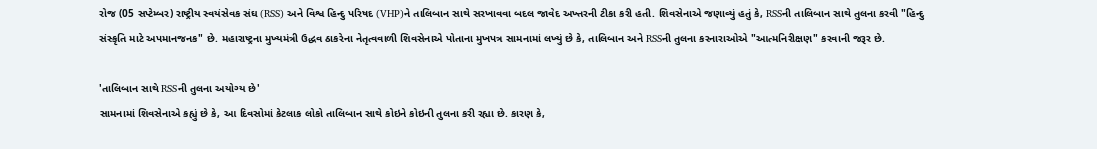રોજ (05 સપ્ટેમ્બર) રાષ્ટ્રીય સ્વયંસેવક સંઘ (RSS) અને વિશ્વ હિન્દુ પરિષદ (VHP)ને તાલિબાન સાથે સરખાવવા બદલ જાવેદ અખ્તરની ટીકા કરી હતી. શિવસેનાએ જણાવ્યું હતું કે, RSSની તાલિબાન સાથે તુલના કરવી "હિન્દુ સંસ્કૃતિ માટે અપમાનજનક" છે. મહારાષ્ટ્રના મુખ્યમંત્રી ઉદ્ધવ ઠાકરેના નેતૃત્વવાળી શિવસેનાએ પોતાના મુખપત્ર સામનામાં લખ્યું છે કે, તાલિબાન અને RSSની તુલના કરનારાઓએ "આત્મનિરીક્ષણ" કરવાની જરૂર છે.

'તાલિબાન સાથે RSSની તુલના અયોગ્ય છે'
સામનામાં શિવસેનાએ કહ્યું છે કે, આ દિવસોમાં કેટલાક લોકો તાલિબાન સાથે કોઇને કોઇની તુલના કરી રહ્યા છે. કારણ કે,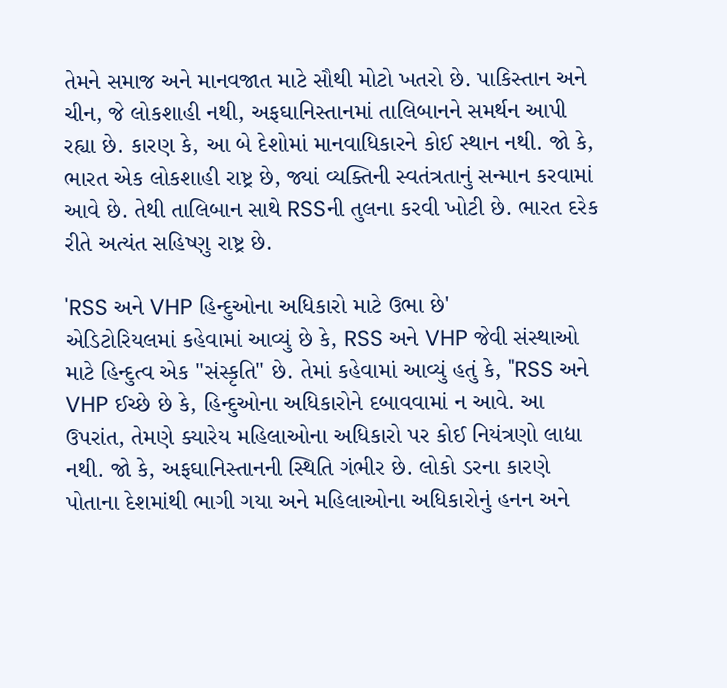તેમને સમાજ અને માનવજાત માટે સૌથી મોટો ખતરો છે. પાકિસ્તાન અને ચીન, જે લોકશાહી નથી, અફઘાનિસ્તાનમાં તાલિબાનને સમર્થન આપી રહ્યા છે. કારણ કે, આ બે દેશોમાં માનવાધિકારને કોઈ સ્થાન નથી. જો કે, ભારત એક લોકશાહી રાષ્ટ્ર છે, જ્યાં વ્યક્તિની સ્વતંત્રતાનું સન્માન કરવામાં આવે છે. તેથી તાલિબાન સાથે RSSની તુલના કરવી ખોટી છે. ભારત દરેક રીતે અત્યંત સહિષ્ણુ રાષ્ટ્ર છે.

'RSS અને VHP હિન્દુઓના અધિકારો માટે ઉભા છે'
એડિટોરિયલમાં કહેવામાં આવ્યું છે કે, RSS અને VHP જેવી સંસ્થાઓ માટે હિન્દુત્વ એક "સંસ્કૃતિ" છે. તેમાં કહેવામાં આવ્યું હતું કે, "RSS અને VHP ઈચ્છે છે કે, હિન્દુઓના અધિકારોને દબાવવામાં ન આવે. આ ઉપરાંત, તેમણે ક્યારેય મહિલાઓના અધિકારો પર કોઈ નિયંત્રણો લાદ્યા નથી. જો કે, અફઘાનિસ્તાનની સ્થિતિ ગંભીર છે. લોકો ડરના કારણે પોતાના દેશમાંથી ભાગી ગયા અને મહિલાઓના અધિકારોનું હનન અને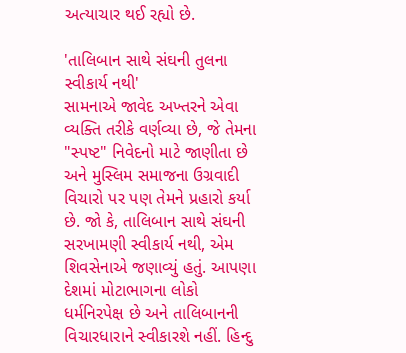અત્યાચાર થઈ રહ્યો છે.

'તાલિબાન સાથે સંઘની તુલના સ્વીકાર્ય નથી'
સામનાએ જાવેદ અખ્તરને એવા વ્યક્તિ તરીકે વર્ણવ્યા છે, જે તેમના "સ્પષ્ટ" નિવેદનો માટે જાણીતા છે અને મુસ્લિમ સમાજના ઉગ્રવાદી વિચારો પર પણ તેમને પ્રહારો કર્યા છે. જો કે, તાલિબાન સાથે સંઘની સરખામણી સ્વીકાર્ય નથી, એમ શિવસેનાએ જણાવ્યું હતું. આપણા દેશમાં મોટાભાગના લોકો ધર્મનિરપેક્ષ છે અને તાલિબાનની વિચારધારાને સ્વીકારશે નહીં. હિન્દુ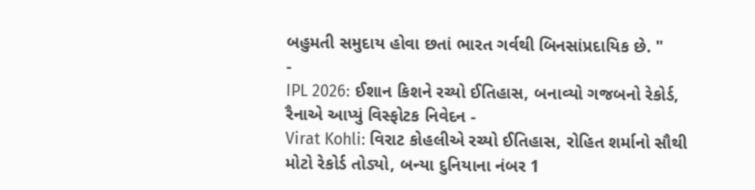બહુમતી સમુદાય હોવા છતાં ભારત ગર્વથી બિનસાંપ્રદાયિક છે. "
-
IPL 2026: ઈશાન કિશને રચ્યો ઈતિહાસ, બનાવ્યો ગજબનો રેકોર્ડ, રૈનાએ આપ્યું વિસ્ફોટક નિવેદન -
Virat Kohli: વિરાટ કોહલીએ રચ્યો ઈતિહાસ, રોહિત શર્માનો સૌથી મોટો રેકોર્ડ તોડ્યો, બન્યા દુનિયાના નંબર 1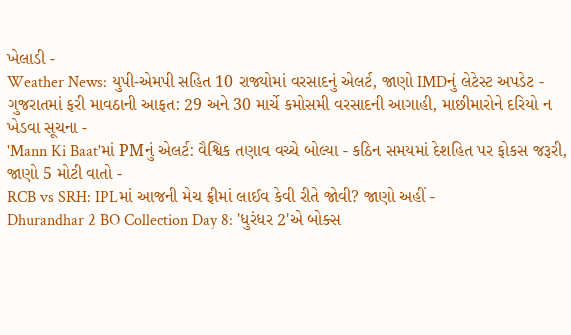ખેલાડી -
Weather News: યુપી-એમપી સહિત 10 રાજ્યોમાં વરસાદનું એલર્ટ, જાણો IMDનું લેટેસ્ટ અપડેટ -
ગુજરાતમાં ફરી માવઠાની આફત: 29 અને 30 માર્ચે કમોસમી વરસાદની આગાહી, માછીમારોને દરિયો ન ખેડવા સૂચના -
'Mann Ki Baat'માં PMનું એલર્ટ: વૈશ્વિક તણાવ વચ્ચે બોલ્યા - કઠિન સમયમાં દેશહિત પર ફોકસ જરૂરી, જાણો 5 મોટી વાતો -
RCB vs SRH: IPLમાં આજની મેચ ફ્રીમાં લાઈવ કેવી રીતે જોવી? જાણો અહીં -
Dhurandhar 2 BO Collection Day 8: 'ધુરંધર 2'એ બોક્સ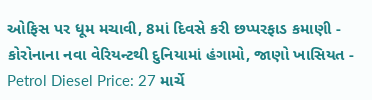ઓફિસ પર ધૂમ મચાવી, 8માં દિવસે કરી છપ્પરફાડ કમાણી -
કોરોનાના નવા વેરિયન્ટથી દુનિયામાં હંગામો, જાણો ખાસિયત -
Petrol Diesel Price: 27 માર્ચે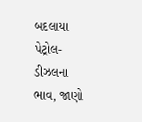બદલાયા પેટ્રોલ-ડીઝલના ભાવ, જાણો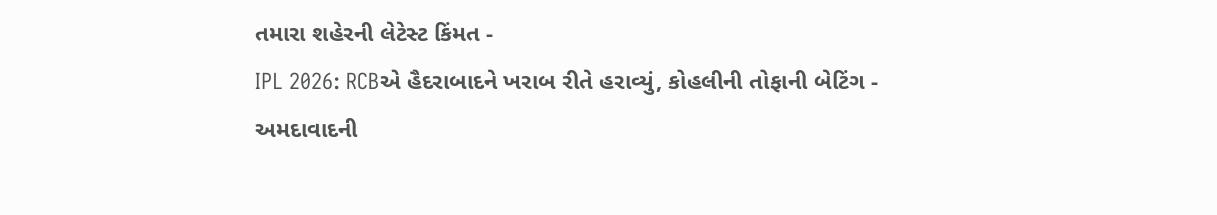તમારા શહેરની લેટેસ્ટ કિંમત -
IPL 2026: RCBએ હૈદરાબાદને ખરાબ રીતે હરાવ્યું, કોહલીની તોફાની બેટિંગ -
અમદાવાદની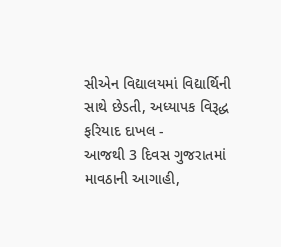સીએન વિદ્યાલયમાં વિદ્યાર્થિની સાથે છેડતી, અધ્યાપક વિરૂદ્ધ ફરિયાદ દાખલ -
આજથી 3 દિવસ ગુજરાતમાં માવઠાની આગાહી,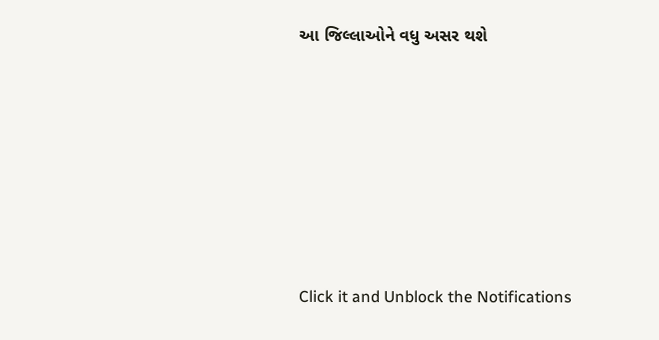આ જિલ્લાઓને વધુ અસર થશે








Click it and Unblock the Notifications